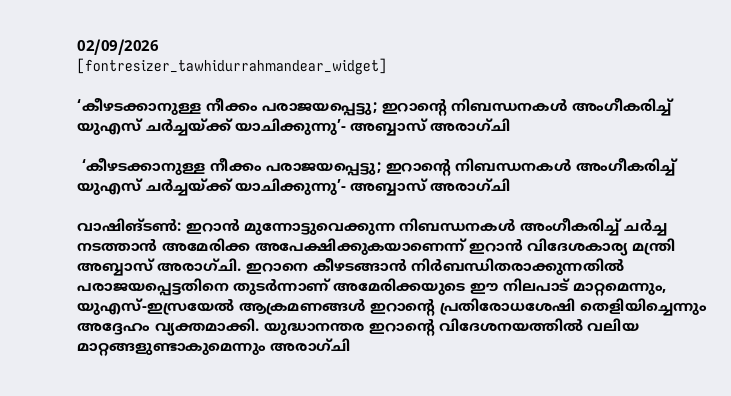02/09/2026
[fontresizer_tawhidurrahmandear_widget]

‘കീഴടക്കാനുള്ള നീക്കം പരാജയപ്പെട്ടു; ഇറാൻ്റെ നിബന്ധനകൾ അംഗീകരിച്ച് യുഎസ് ചർച്ചയ്ക്ക് യാചിക്കുന്നു’- അബ്ബാസ് അരാഗ്‌ചി

 ‘കീഴടക്കാനുള്ള നീക്കം പരാജയപ്പെട്ടു; ഇറാൻ്റെ നിബന്ധനകൾ അംഗീകരിച്ച് യുഎസ് ചർച്ചയ്ക്ക് യാചിക്കുന്നു’- അബ്ബാസ് അരാഗ്‌ചി

വാഷിങ്ടൺ: ഇറാൻ മുന്നോട്ടുവെക്കുന്ന നിബന്ധനകൾ അംഗീകരിച്ച് ചർച്ച നടത്താൻ അമേരിക്ക അപേക്ഷിക്കുകയാണെന്ന് ഇറാൻ വിദേശകാര്യ മന്ത്രി അബ്ബാസ് അരാഗ്‌ചി. ഇറാനെ കീഴടങ്ങാൻ നിർബന്ധിതരാക്കുന്നതിൽ പരാജയപ്പെട്ടതിനെ തുടർന്നാണ് അമേരിക്കയുടെ ഈ നിലപാട് മാറ്റമെന്നും, യുഎസ്-ഇസ്രയേൽ ആക്രമണങ്ങൾ ഇറാന്റെ പ്രതിരോധശേഷി തെളിയിച്ചെന്നും അദ്ദേഹം വ്യക്തമാക്കി. യുദ്ധാനന്തര ഇറാന്റെ വിദേശനയത്തിൽ വലിയ മാറ്റങ്ങളുണ്ടാകുമെന്നും അരാഗ്‌ചി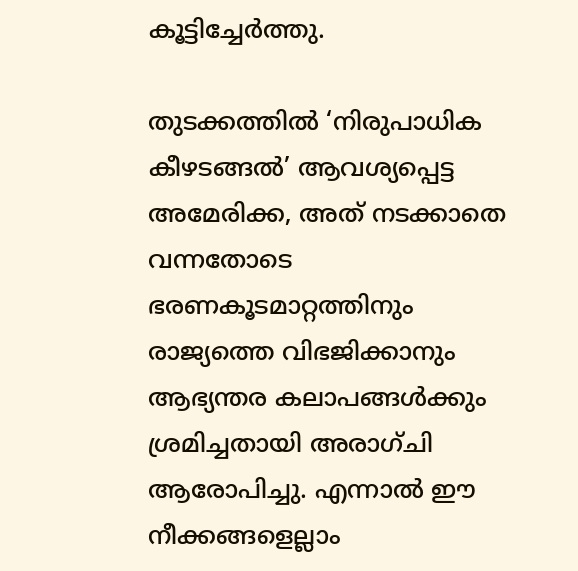കൂട്ടിച്ചേർത്തു.

തുടക്കത്തിൽ ‘നിരുപാധിക കീഴടങ്ങൽ’ ആവശ്യപ്പെട്ട അമേരിക്ക, അത് നടക്കാതെ വന്നതോടെ ഭരണകൂടമാറ്റത്തിനും രാജ്യത്തെ വിഭജിക്കാനും ആഭ്യന്തര കലാപങ്ങൾക്കും ശ്രമിച്ചതായി അരാഗ്‌ചി ആരോപിച്ചു. എന്നാൽ ഈ നീക്കങ്ങളെല്ലാം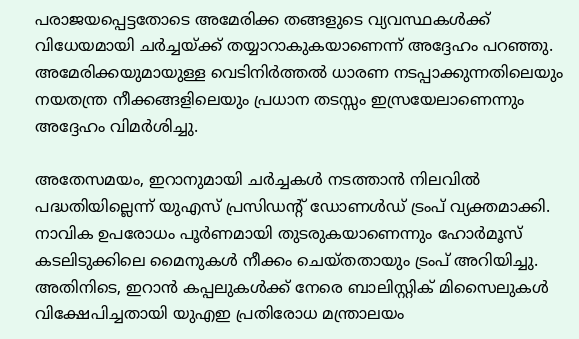പരാജയപ്പെട്ടതോടെ അമേരിക്ക തങ്ങളുടെ വ്യവസ്ഥകൾക്ക് വിധേയമായി ചർച്ചയ്ക്ക് തയ്യാറാകുകയാണെന്ന് അദ്ദേഹം പറഞ്ഞു. അമേരിക്കയുമായുള്ള വെടിനിർത്തൽ ധാരണ നടപ്പാക്കുന്നതിലെയും നയതന്ത്ര നീക്കങ്ങളിലെയും പ്രധാന തടസ്സം ഇസ്രയേലാണെന്നും അദ്ദേഹം വിമർശിച്ചു.

അതേസമയം, ഇറാനുമായി ചർച്ചകൾ നടത്താൻ നിലവിൽ പദ്ധതിയില്ലെന്ന് യുഎസ് പ്രസിഡന്റ് ഡോണൾഡ് ട്രംപ് വ്യക്തമാക്കി. നാവിക ഉപരോധം പൂർണമായി തുടരുകയാണെന്നും ഹോർമൂസ് കടലിടുക്കിലെ മൈനുകൾ നീക്കം ചെയ്തതായും ട്രംപ് അറിയിച്ചു. അതിനിടെ, ഇറാൻ കപ്പലുകൾക്ക് നേരെ ബാലിസ്റ്റിക് മിസൈലുകൾ വിക്ഷേപിച്ചതായി യുഎഇ പ്രതിരോധ മന്ത്രാലയം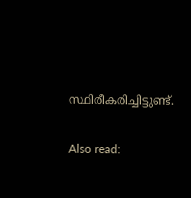സ്ഥിരീകരിച്ചിട്ടുണ്ട്.

Also read: